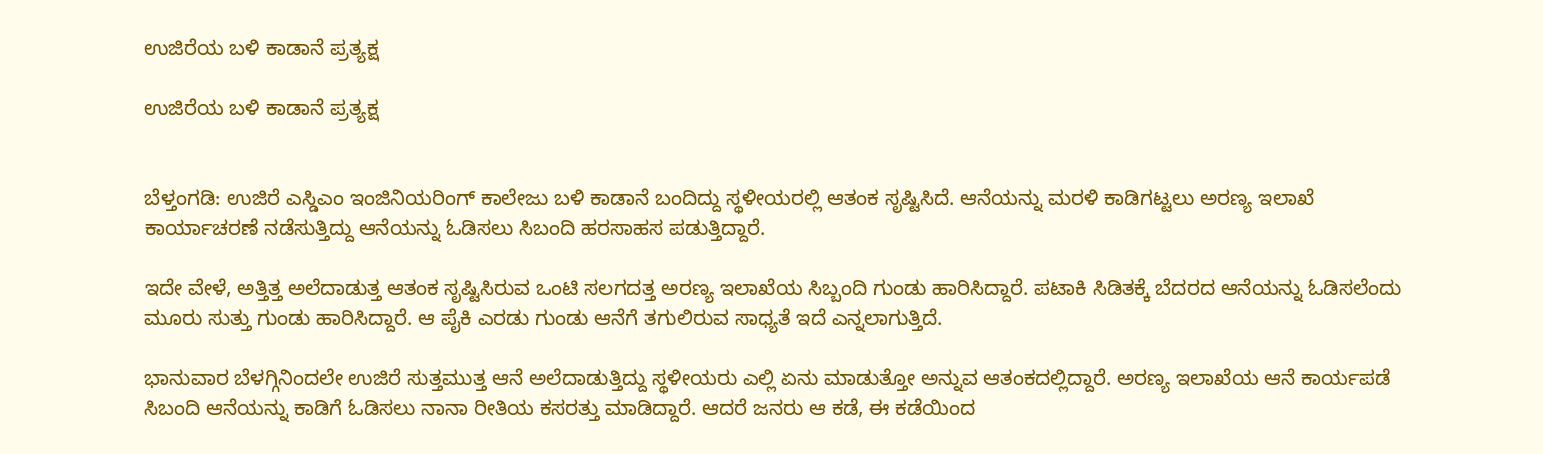ಉಜಿರೆಯ ಬಳಿ ಕಾಡಾನೆ ಪ್ರತ್ಯಕ್ಷ

ಉಜಿರೆಯ ಬಳಿ ಕಾಡಾನೆ ಪ್ರತ್ಯಕ್ಷ


ಬೆಳ್ತಂಗಡಿ: ಉಜಿರೆ ಎಸ್ಡಿಎಂ ಇಂಜಿನಿಯರಿಂಗ್ ಕಾಲೇಜು ಬಳಿ ಕಾಡಾನೆ ಬಂದಿದ್ದು ಸ್ಥಳೀಯರಲ್ಲಿ ಆತಂಕ ಸೃಷ್ಟಿಸಿದೆ. ಆನೆಯನ್ನು ಮರಳಿ ಕಾಡಿಗಟ್ಟಲು ಅರಣ್ಯ ಇಲಾಖೆ ಕಾರ್ಯಾಚರಣೆ ನಡೆಸುತ್ತಿದ್ದು ಆನೆಯನ್ನು ಓಡಿಸಲು ಸಿಬಂದಿ ಹರಸಾಹಸ ಪಡುತ್ತಿದ್ದಾರೆ.

ಇದೇ ವೇಳೆ, ಅತ್ತಿತ್ತ ಅಲೆದಾಡುತ್ತ ಆತಂಕ ಸೃಷ್ಟಿಸಿರುವ ಒಂಟಿ ಸಲಗದತ್ತ ಅರಣ್ಯ ಇಲಾಖೆಯ ಸಿಬ್ಬಂದಿ ಗುಂಡು ಹಾರಿಸಿದ್ದಾರೆ. ಪಟಾಕಿ ಸಿಡಿತಕ್ಕೆ ಬೆದರದ ಆನೆಯನ್ನು ಓಡಿಸಲೆಂದು ಮೂರು ಸುತ್ತು ಗುಂಡು ಹಾರಿಸಿದ್ದಾರೆ. ಆ ಪೈಕಿ ಎರಡು ಗುಂಡು ಆನೆಗೆ ತಗುಲಿರುವ ಸಾಧ್ಯತೆ‌ ಇದೆ ಎನ್ನಲಾಗುತ್ತಿದೆ.

ಭಾನುವಾರ ಬೆಳಗ್ಗಿನಿಂದಲೇ ಉಜಿರೆ ಸುತ್ತಮುತ್ತ ಆನೆ ಅಲೆದಾಡುತ್ತಿದ್ದು ಸ್ಥಳೀಯರು ಎಲ್ಲಿ ಏನು ಮಾಡುತ್ತೋ ಅನ್ನುವ ಆತಂಕದಲ್ಲಿದ್ದಾರೆ. ಅರಣ್ಯ ಇಲಾಖೆಯ ಆನೆ ಕಾರ್ಯಪಡೆ ಸಿಬಂದಿ ಆನೆಯನ್ನು ಕಾಡಿಗೆ ಓಡಿಸಲು ನಾನಾ ರೀತಿಯ ಕಸರತ್ತು ಮಾಡಿದ್ದಾರೆ. ಆದರೆ ಜನರು ಆ ಕಡೆ, ಈ ಕಡೆಯಿಂದ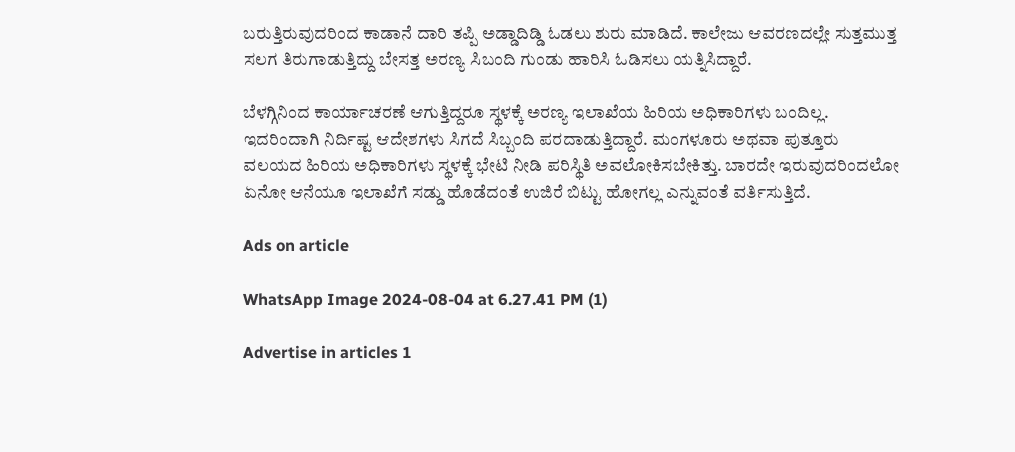ಬರುತ್ತಿರುವುದರಿಂದ ಕಾಡಾನೆ ದಾರಿ ತಪ್ಪಿ ಅಡ್ಡಾದಿಡ್ಡಿ ಓಡಲು ಶುರು ಮಾಡಿದೆ. ಕಾಲೇಜು ಆವರಣದಲ್ಲೇ ಸುತ್ತಮುತ್ತ ಸಲಗ ತಿರುಗಾಡುತ್ತಿದ್ದು ಬೇಸತ್ತ ಅರಣ್ಯ ಸಿಬಂದಿ ಗುಂಡು ಹಾರಿಸಿ ಓಡಿಸಲು ಯತ್ನಿಸಿದ್ದಾರೆ.

ಬೆಳಗ್ಗಿನಿಂದ ಕಾರ್ಯಾಚರಣೆ ಆಗುತ್ತಿದ್ದರೂ ಸ್ಥಳಕ್ಕೆ ಅರಣ್ಯ ಇಲಾಖೆಯ ಹಿರಿಯ ಅಧಿಕಾರಿಗಳು ಬಂದಿಲ್ಲ. ಇದರಿಂದಾಗಿ ನಿರ್ದಿಷ್ಟ ಆದೇಶಗಳು ಸಿಗದೆ ಸಿಬ್ಬಂದಿ ಪರದಾಡುತ್ತಿದ್ದಾರೆ. ಮಂಗಳೂರು ಅಥವಾ ಪುತ್ತೂರು ವಲಯದ ಹಿರಿಯ ಅಧಿಕಾರಿಗಳು ಸ್ಥಳಕ್ಕೆ ಭೇಟಿ ನೀಡಿ ಪರಿಸ್ಥಿತಿ ಅವಲೋಕಿಸಬೇಕಿತ್ತು. ಬಾರದೇ ಇರುವುದರಿಂದಲೋ ಏನೋ ಆನೆಯೂ ಇಲಾಖೆಗೆ ಸಡ್ಡು ಹೊಡೆದಂತೆ ಉಜಿರೆ ಬಿಟ್ಟು ಹೋಗಲ್ಲ ಎನ್ನುವಂತೆ ವರ್ತಿಸುತ್ತಿದೆ.

Ads on article

WhatsApp Image 2024-08-04 at 6.27.41 PM (1)

Advertise in articles 1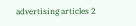advertising articles 2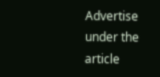Advertise under the article